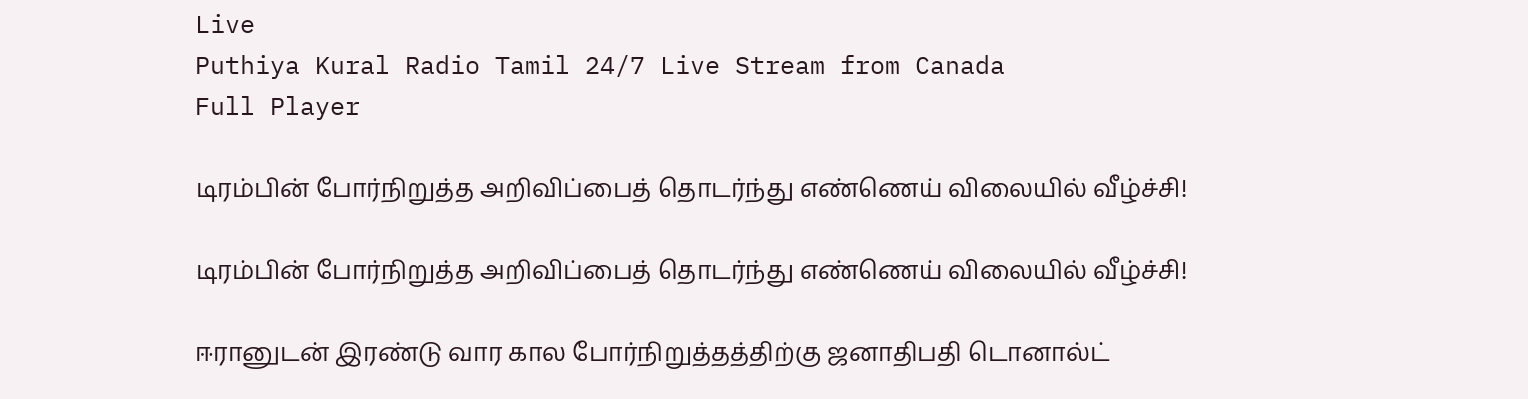Live
Puthiya Kural Radio Tamil 24/7 Live Stream from Canada
Full Player

டிரம்பின் போர்நிறுத்த அறிவிப்பைத் தொடர்ந்து எண்ணெய் விலையில் வீழ்ச்சி!

டிரம்பின் போர்நிறுத்த அறிவிப்பைத் தொடர்ந்து எண்ணெய் விலையில் வீழ்ச்சி!

ஈரானுடன் இரண்டு வார கால போர்நிறுத்தத்திற்கு ஜனாதிபதி டொனால்ட்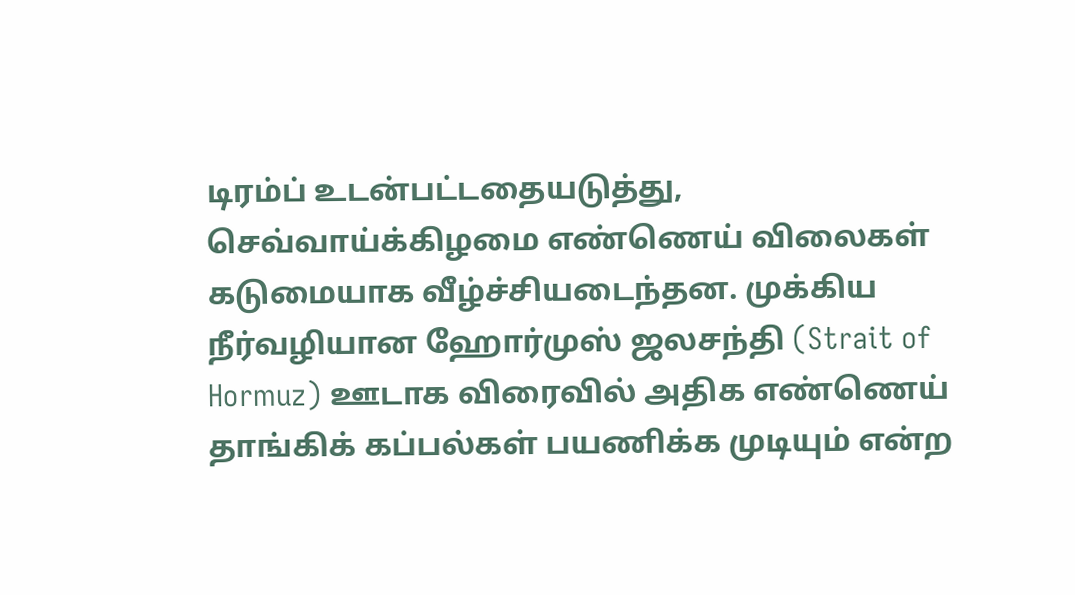டிரம்ப் உடன்பட்டதையடுத்து, செவ்வாய்க்கிழமை எண்ணெய் விலைகள் கடுமையாக வீழ்ச்சியடைந்தன. முக்கிய நீர்வழியான ஹோர்முஸ் ஜலசந்தி (Strait of Hormuz) ஊடாக விரைவில் அதிக எண்ணெய் தாங்கிக் கப்பல்கள் பயணிக்க முடியும் என்ற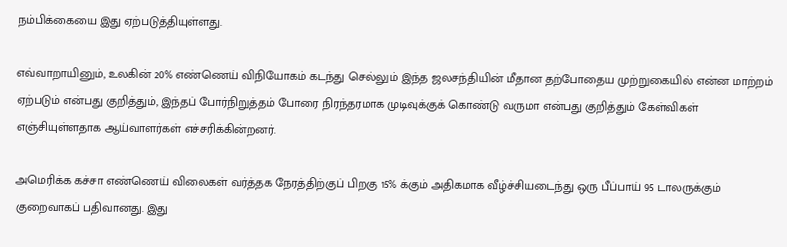நம்பிக்கையை இது ஏற்படுத்தியுள்ளது.

எவ்வாறாயினும், உலகின் 20% எண்ணெய் விநியோகம் கடந்து செல்லும் இந்த ஜலசந்தியின் மீதான தற்போதைய முற்றுகையில் என்ன மாற்றம் ஏற்படும் என்பது குறித்தும், இந்தப் போர்நிறுத்தம் போரை நிரந்தரமாக முடிவுக்குக் கொண்டு வருமா என்பது குறித்தும் கேள்விகள் எஞ்சியுள்ளதாக ஆய்வாளர்கள் எச்சரிக்கின்றனர்.

அமெரிக்க கச்சா எண்ணெய் விலைகள் வர்த்தக நேரத்திற்குப் பிறகு 15% க்கும் அதிகமாக வீழ்ச்சியடைந்து ஒரு பீப்பாய் 95 டாலருக்கும் குறைவாகப் பதிவானது. இது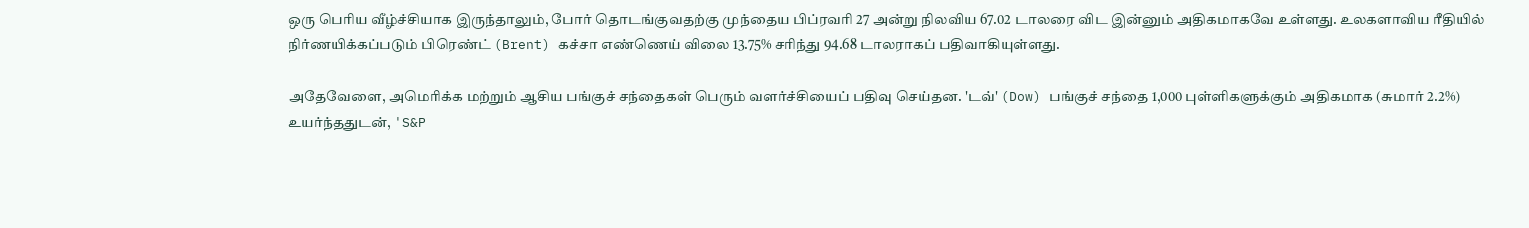ஒரு பெரிய வீழ்ச்சியாக இருந்தாலும், போர் தொடங்குவதற்கு முந்தைய பிப்ரவரி 27 அன்று நிலவிய 67.02 டாலரை விட இன்னும் அதிகமாகவே உள்ளது. உலகளாவிய ரீதியில் நிர்ணயிக்கப்படும் பிரெண்ட் (Brent) கச்சா எண்ணெய் விலை 13.75% சரிந்து 94.68 டாலராகப் பதிவாகியுள்ளது.

அதேவேளை, அமெரிக்க மற்றும் ஆசிய பங்குச் சந்தைகள் பெரும் வளர்ச்சியைப் பதிவு செய்தன. 'டவ்' (Dow) பங்குச் சந்தை 1,000 புள்ளிகளுக்கும் அதிகமாக (சுமார் 2.2%) உயர்ந்ததுடன், 'S&P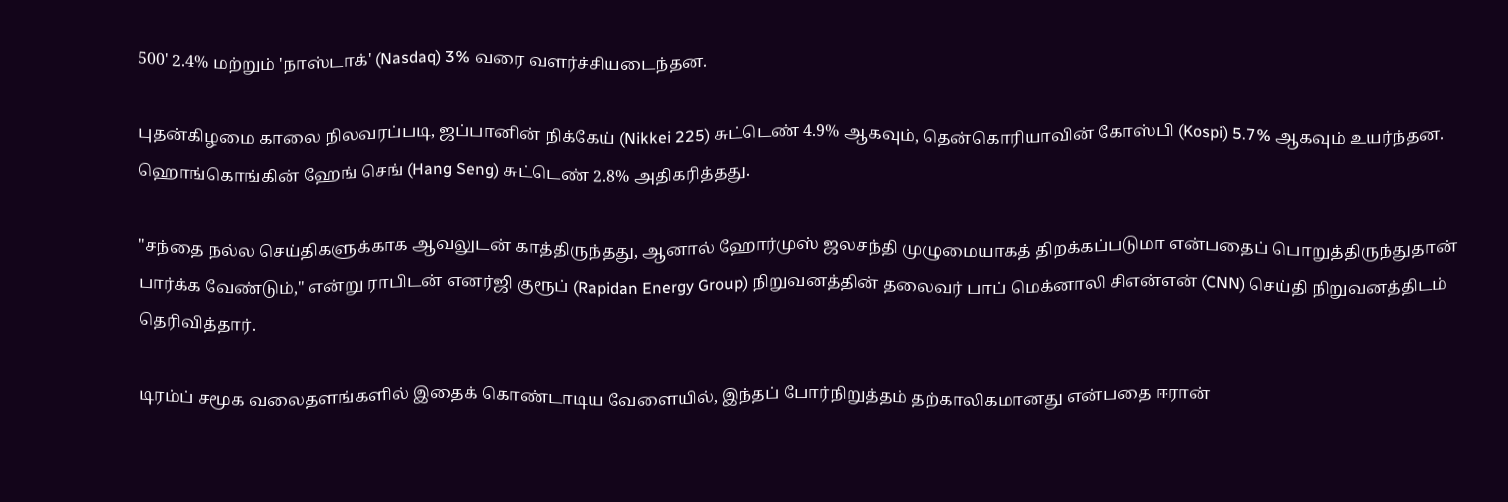500' 2.4% மற்றும் 'நாஸ்டாக்' (Nasdaq) 3% வரை வளர்ச்சியடைந்தன.

புதன்கிழமை காலை நிலவரப்படி, ஜப்பானின் நிக்கேய் (Nikkei 225) சுட்டெண் 4.9% ஆகவும், தென்கொரியாவின் கோஸ்பி (Kospi) 5.7% ஆகவும் உயர்ந்தன. ஹொங்கொங்கின் ஹேங் செங் (Hang Seng) சுட்டெண் 2.8% அதிகரித்தது.

"சந்தை நல்ல செய்திகளுக்காக ஆவலுடன் காத்திருந்தது, ஆனால் ஹோர்முஸ் ஜலசந்தி முழுமையாகத் திறக்கப்படுமா என்பதைப் பொறுத்திருந்துதான் பார்க்க வேண்டும்," என்று ராபிடன் எனர்ஜி குரூப் (Rapidan Energy Group) நிறுவனத்தின் தலைவர் பாப் மெக்னாலி சிஎன்என் (CNN) செய்தி நிறுவனத்திடம் தெரிவித்தார்.

டிரம்ப் சமூக வலைதளங்களில் இதைக் கொண்டாடிய வேளையில், இந்தப் போர்நிறுத்தம் தற்காலிகமானது என்பதை ஈரான்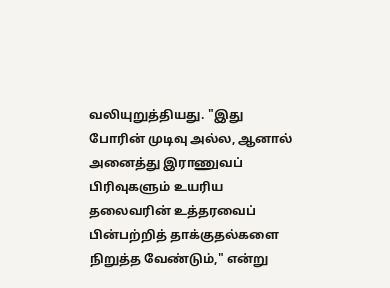வலியுறுத்தியது. "இது போரின் முடிவு அல்ல, ஆனால் அனைத்து இராணுவப் பிரிவுகளும் உயரிய தலைவரின் உத்தரவைப் பின்பற்றித் தாக்குதல்களை நிறுத்த வேண்டும்," என்று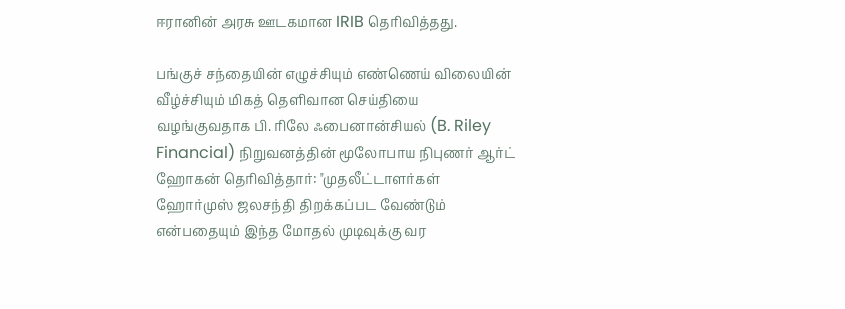ஈரானின் அரசு ஊடகமான IRIB தெரிவித்தது.

பங்குச் சந்தையின் எழுச்சியும் எண்ணெய் விலையின் வீழ்ச்சியும் மிகத் தெளிவான செய்தியை வழங்குவதாக பி. ரிலே ஃபைனான்சியல் (B. Riley Financial) நிறுவனத்தின் மூலோபாய நிபுணர் ஆர்ட் ஹோகன் தெரிவித்தார்: "முதலீட்டாளர்கள் ஹோர்முஸ் ஜலசந்தி திறக்கப்பட வேண்டும் என்பதையும் இந்த மோதல் முடிவுக்கு வர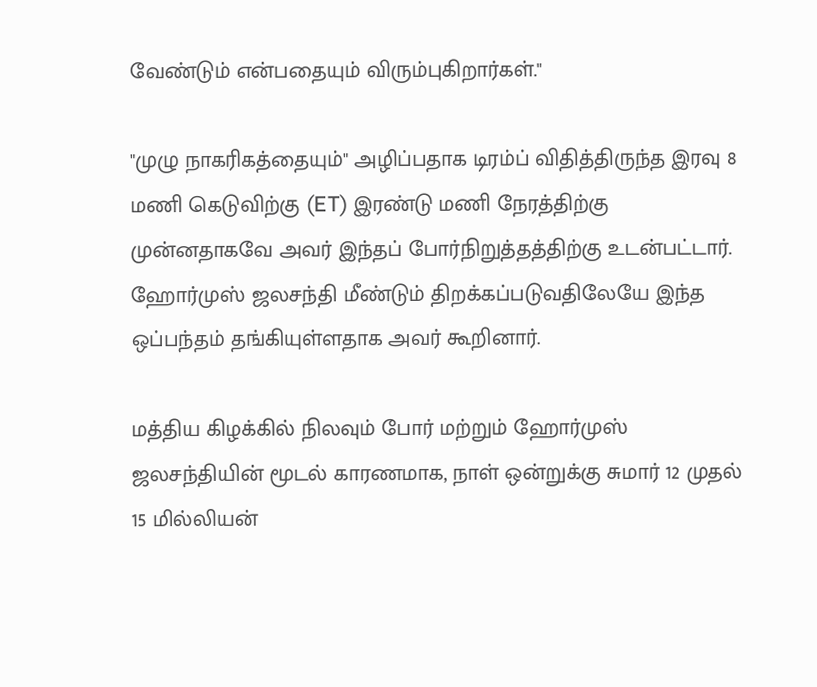வேண்டும் என்பதையும் விரும்புகிறார்கள்."

"முழு நாகரிகத்தையும்" அழிப்பதாக டிரம்ப் விதித்திருந்த இரவு 8 மணி கெடுவிற்கு (ET) இரண்டு மணி நேரத்திற்கு முன்னதாகவே அவர் இந்தப் போர்நிறுத்தத்திற்கு உடன்பட்டார். ஹோர்முஸ் ஜலசந்தி மீண்டும் திறக்கப்படுவதிலேயே இந்த ஒப்பந்தம் தங்கியுள்ளதாக அவர் கூறினார்.

மத்திய கிழக்கில் நிலவும் போர் மற்றும் ஹோர்முஸ் ஜலசந்தியின் மூடல் காரணமாக, நாள் ஒன்றுக்கு சுமார் 12 முதல் 15 மில்லியன்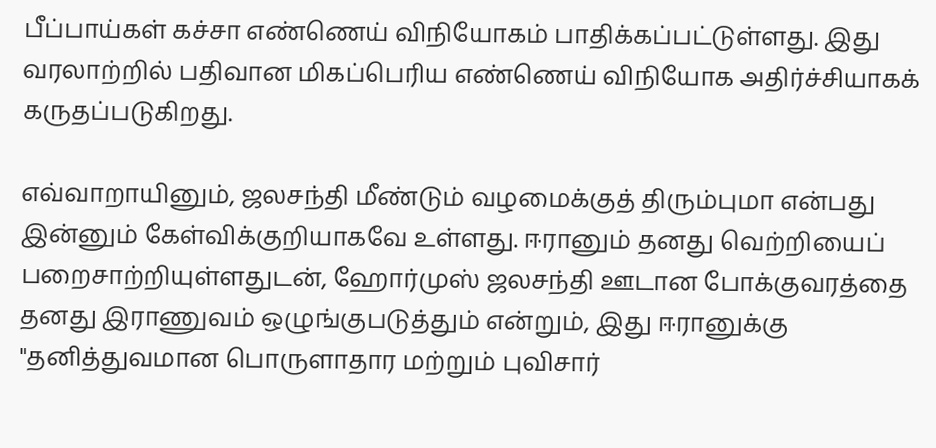பீப்பாய்கள் கச்சா எண்ணெய் விநியோகம் பாதிக்கப்பட்டுள்ளது. இது வரலாற்றில் பதிவான மிகப்பெரிய எண்ணெய் விநியோக அதிர்ச்சியாகக் கருதப்படுகிறது.

எவ்வாறாயினும், ஜலசந்தி மீண்டும் வழமைக்குத் திரும்புமா என்பது இன்னும் கேள்விக்குறியாகவே உள்ளது. ஈரானும் தனது வெற்றியைப் பறைசாற்றியுள்ளதுடன், ஹோர்முஸ் ஜலசந்தி ஊடான போக்குவரத்தை தனது இராணுவம் ஒழுங்குபடுத்தும் என்றும், இது ஈரானுக்கு "தனித்துவமான பொருளாதார மற்றும் புவிசார்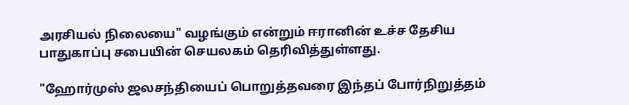அரசியல் நிலையை" வழங்கும் என்றும் ஈரானின் உச்ச தேசிய பாதுகாப்பு சபையின் செயலகம் தெரிவித்துள்ளது.

"ஹோர்முஸ் ஜலசந்தியைப் பொறுத்தவரை இந்தப் போர்நிறுத்தம்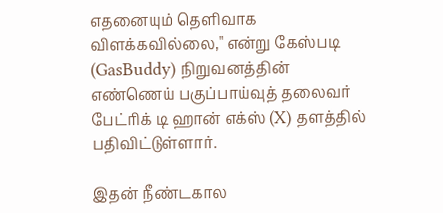எதனையும் தெளிவாக விளக்கவில்லை," என்று கேஸ்படி (GasBuddy) நிறுவனத்தின் எண்ணெய் பகுப்பாய்வுத் தலைவர் பேட்ரிக் டி ஹான் எக்ஸ் (X) தளத்தில் பதிவிட்டுள்ளார்.

இதன் நீண்டகால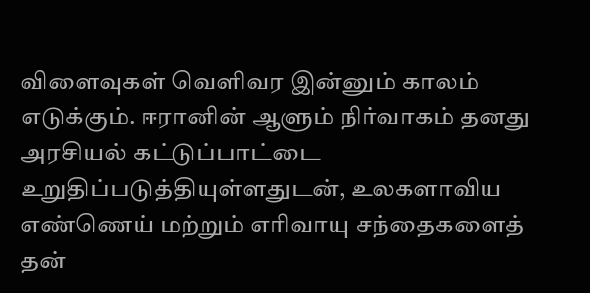விளைவுகள் வெளிவர இன்னும் காலம் எடுக்கும். ஈரானின் ஆளும் நிர்வாகம் தனது அரசியல் கட்டுப்பாட்டை உறுதிப்படுத்தியுள்ளதுடன், உலகளாவிய எண்ணெய் மற்றும் எரிவாயு சந்தைகளைத் தன்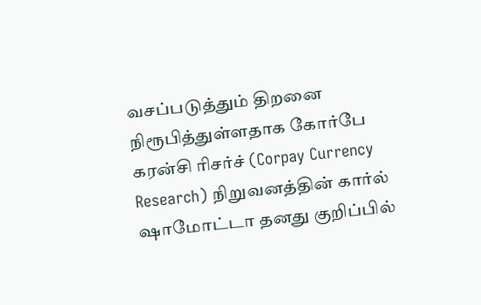வசப்படுத்தும் திறனை நிரூபித்துள்ளதாக கோர்பே கரன்சி ரிசர்ச் (Corpay Currency Research) நிறுவனத்தின் கார்ல் ஷாமோட்டா தனது குறிப்பில்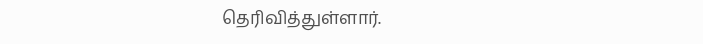தெரிவித்துள்ளார்.